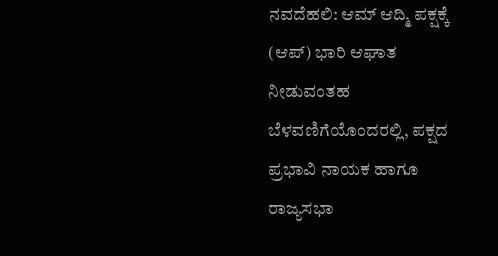ನವದೆಹಲಿ: ಆಮ್ ಆದ್ಮಿ ಪಕ್ಷಕ್ಕೆ (ಆಪ್) ಭಾರಿ ಆಘಾತ ನೀಡುವಂತಹ ಬೆಳವಣಿಗೆಯೊಂದರಲ್ಲಿ, ಪಕ್ಷದ ಪ್ರಭಾವಿ ನಾಯಕ ಹಾಗೂ ರಾಜ್ಯಸಭಾ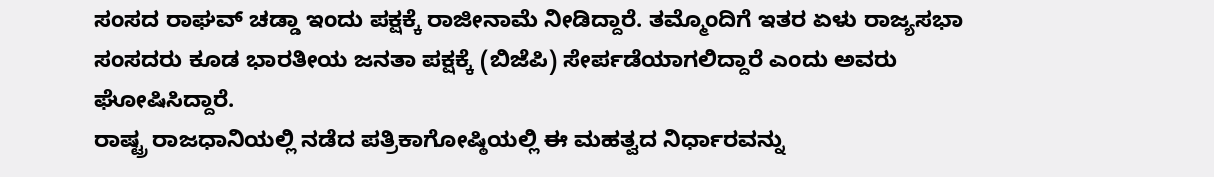ಸಂಸದ ರಾಘವ್ ಚಡ್ಡಾ ಇಂದು ಪಕ್ಷಕ್ಕೆ ರಾಜೀನಾಮೆ ನೀಡಿದ್ದಾರೆ. ತಮ್ಮೊಂದಿಗೆ ಇತರ ಏಳು ರಾಜ್ಯಸಭಾ ಸಂಸದರು ಕೂಡ ಭಾರತೀಯ ಜನತಾ ಪಕ್ಷಕ್ಕೆ (ಬಿಜೆಪಿ) ಸೇರ್ಪಡೆಯಾಗಲಿದ್ದಾರೆ ಎಂದು ಅವರು ಘೋಷಿಸಿದ್ದಾರೆ.
ರಾಷ್ಟ್ರ ರಾಜಧಾನಿಯಲ್ಲಿ ನಡೆದ ಪತ್ರಿಕಾಗೋಷ್ಠಿಯಲ್ಲಿ ಈ ಮಹತ್ವದ ನಿರ್ಧಾರವನ್ನು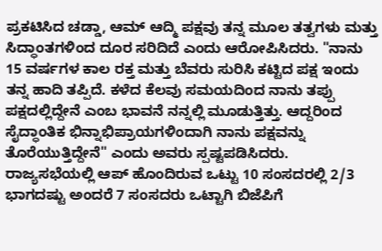ಪ್ರಕಟಿಸಿದ ಚಡ್ಡಾ, ಆಮ್ ಆದ್ಮಿ ಪಕ್ಷವು ತನ್ನ ಮೂಲ ತತ್ವಗಳು ಮತ್ತು ಸಿದ್ಧಾಂತಗಳಿಂದ ದೂರ ಸರಿದಿದೆ ಎಂದು ಆರೋಪಿಸಿದರು. "ನಾನು 15 ವರ್ಷಗಳ ಕಾಲ ರಕ್ತ ಮತ್ತು ಬೆವರು ಸುರಿಸಿ ಕಟ್ಟಿದ ಪಕ್ಷ ಇಂದು ತನ್ನ ಹಾದಿ ತಪ್ಪಿದೆ. ಕಳೆದ ಕೆಲವು ಸಮಯದಿಂದ ನಾನು ತಪ್ಪು ಪಕ್ಷದಲ್ಲಿದ್ದೇನೆ ಎಂಬ ಭಾವನೆ ನನ್ನಲ್ಲಿ ಮೂಡುತ್ತಿತ್ತು. ಆದ್ದರಿಂದ ಸೈದ್ಧಾಂತಿಕ ಭಿನ್ನಾಭಿಪ್ರಾಯಗಳಿಂದಾಗಿ ನಾನು ಪಕ್ಷವನ್ನು ತೊರೆಯುತ್ತಿದ್ದೇನೆ" ಎಂದು ಅವರು ಸ್ಪಷ್ಟಪಡಿಸಿದರು.
ರಾಜ್ಯಸಭೆಯಲ್ಲಿ ಆಪ್ ಹೊಂದಿರುವ ಒಟ್ಟು 10 ಸಂಸದರಲ್ಲಿ 2/3 ಭಾಗದಷ್ಟು ಅಂದರೆ 7 ಸಂಸದರು ಒಟ್ಟಾಗಿ ಬಿಜೆಪಿಗೆ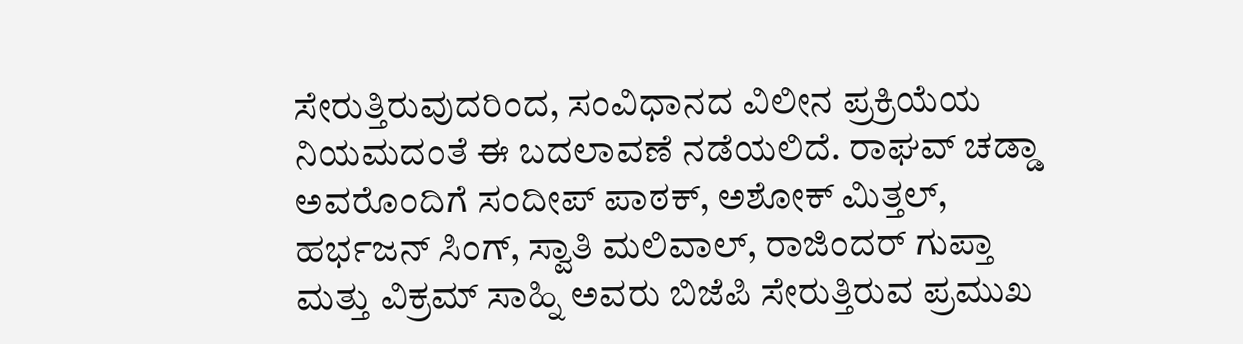ಸೇರುತ್ತಿರುವುದರಿಂದ, ಸಂವಿಧಾನದ ವಿಲೀನ ಪ್ರಕ್ರಿಯೆಯ ನಿಯಮದಂತೆ ಈ ಬದಲಾವಣೆ ನಡೆಯಲಿದೆ. ರಾಘವ್ ಚಡ್ಡಾ ಅವರೊಂದಿಗೆ ಸಂದೀಪ್ ಪಾಠಕ್, ಅಶೋಕ್ ಮಿತ್ತಲ್, ಹರ್ಭಜನ್ ಸಿಂಗ್, ಸ್ವಾತಿ ಮಲಿವಾಲ್, ರಾಜಿಂದರ್ ಗುಪ್ತಾ ಮತ್ತು ವಿಕ್ರಮ್ ಸಾಹ್ನಿ ಅವರು ಬಿಜೆಪಿ ಸೇರುತ್ತಿರುವ ಪ್ರಮುಖ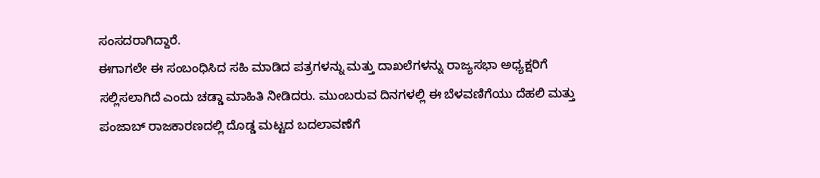ಸಂಸದರಾಗಿದ್ದಾರೆ.
ಈಗಾಗಲೇ ಈ ಸಂಬಂಧಿಸಿದ ಸಹಿ ಮಾಡಿದ ಪತ್ರಗಳನ್ನು ಮತ್ತು ದಾಖಲೆಗಳನ್ನು ರಾಜ್ಯಸಭಾ ಅಧ್ಯಕ್ಷರಿಗೆ ಸಲ್ಲಿಸಲಾಗಿದೆ ಎಂದು ಚಡ್ಡಾ ಮಾಹಿತಿ ನೀಡಿದರು. ಮುಂಬರುವ ದಿನಗಳಲ್ಲಿ ಈ ಬೆಳವಣಿಗೆಯು ದೆಹಲಿ ಮತ್ತು ಪಂಜಾಬ್ ರಾಜಕಾರಣದಲ್ಲಿ ದೊಡ್ಡ ಮಟ್ಟದ ಬದಲಾವಣೆಗೆ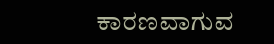ಕಾರಣವಾಗುವ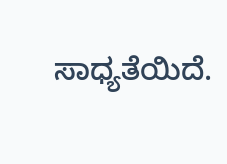ಸಾಧ್ಯತೆಯಿದೆ.